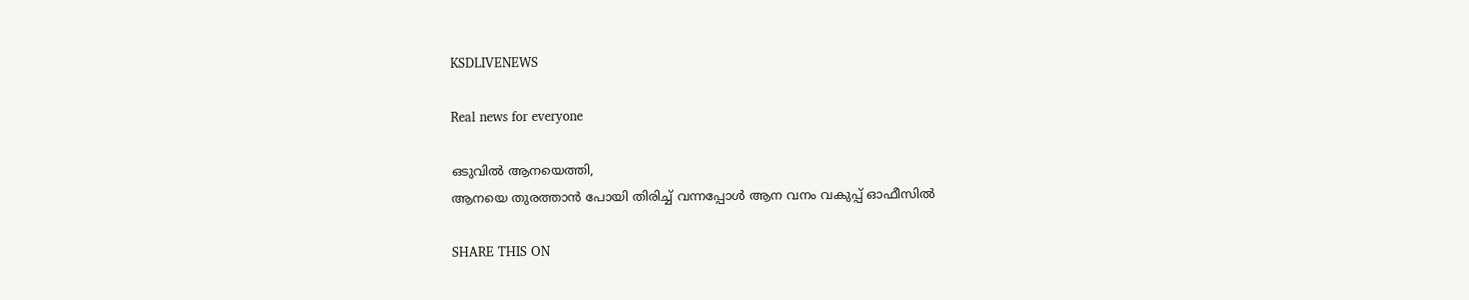KSDLIVENEWS

Real news for everyone

ഒടുവിൽ ആനയെത്തി,
ആനയെ തുരത്താൻ പോയി തിരിച്ച് വന്നപ്പോൾ ആന വനം വകുപ്പ് ഓഫീസിൽ

SHARE THIS ON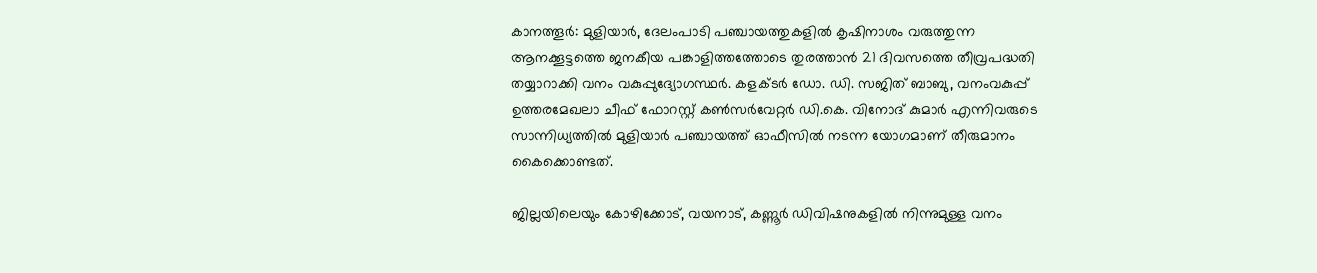കാനത്തൂർ: മുളിയാർ, ദേലംപാടി പഞ്ചായത്തുകളിൽ കൃഷിനാശം വരുത്തുന്ന ആനക്കൂട്ടത്തെ ജനകീയ പങ്കാളിത്തത്തോടെ തുരത്താൻ 21 ദിവസത്തെ തീവ്രപദ്ധതി തയ്യാറാക്കി വനം വകുപ്പുദ്യോഗസ്ഥർ. കളക്ടർ ഡോ. ഡി. സജിത് ബാബു, വനംവകുപ്പ് ഉത്തരമേഖലാ ചീഫ് ഫോറസ്റ്റ് കൺസർവേറ്റർ ഡി.കെ. വിനോദ് കുമാർ എന്നിവരുടെ സാന്നിധ്യത്തിൽ മുളിയാർ പഞ്ചായത്ത് ഓഫീസിൽ നടന്ന യോഗമാണ്‌ തീരുമാനം കൈക്കൊണ്ടത്‌.

ജില്ലയിലെയും കോഴിക്കോട്, വയനാട്, കണ്ണൂർ ഡിവിഷനുകളിൽ നിന്നുമുള്ള വനം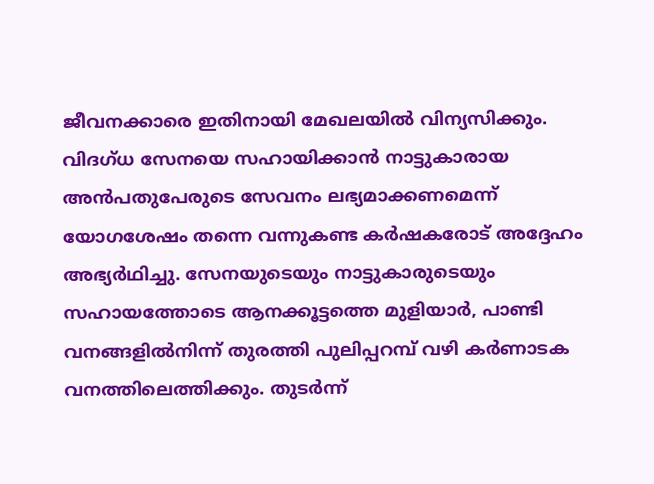ജീവനക്കാരെ ഇതിനായി മേഖലയിൽ വിന്യസിക്കും. വിദഗ്ധ സേനയെ സഹായിക്കാൻ നാട്ടുകാരായ അൻപതുപേരുടെ സേവനം ലഭ്യമാക്കണമെന്ന് യോഗശേഷം തന്നെ വന്നുകണ്ട കർഷകരോട് അദ്ദേഹം അഭ്യർഥിച്ചു. സേനയുടെയും നാട്ടുകാരുടെയും സഹായത്തോടെ ആനക്കൂട്ടത്തെ മുളിയാർ, പാണ്ടി വനങ്ങളിൽനിന്ന് തുരത്തി പുലിപ്പറമ്പ് വഴി കർണാടക വനത്തിലെത്തിക്കും. തുടർന്ന്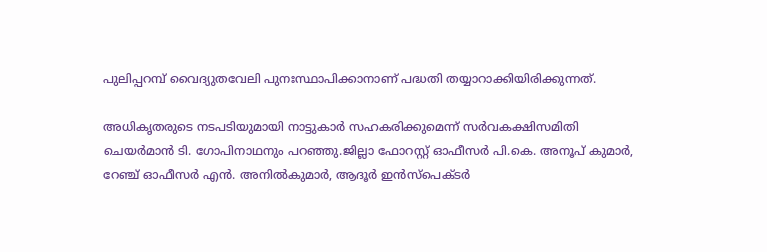പുലിപ്പറമ്പ് വൈദ്യുതവേലി പുനഃസ്ഥാപിക്കാനാണ്‌ പദ്ധതി തയ്യാറാക്കിയിരിക്കുന്നത്‌.

അധികൃതരുടെ നടപടിയുമായി നാട്ടുകാർ സഹകരിക്കുമെന്ന് സർവകക്ഷിസമിതി ചെയർമാൻ ടി. ഗോപിനാഥനും പറഞ്ഞു.ജില്ലാ ഫോറസ്റ്റ്‌ ഓഫീസർ പി.കെ. അനൂപ് കുമാർ, റേഞ്ച് ഓഫീസർ എൻ. അനിൽകുമാർ, ആദൂർ ഇൻസ്പെക്ടർ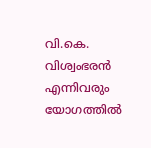വി.കെ. വിശ്വംഭരൻ എന്നിവരും യോഗത്തിൽ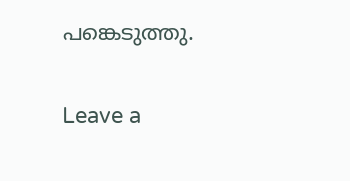പങ്കെടുത്തു.

Leave a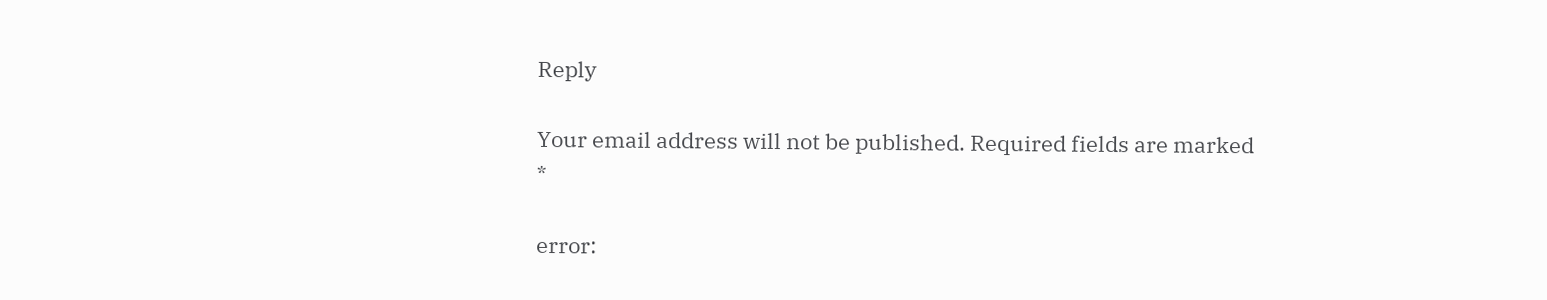Reply

Your email address will not be published. Required fields are marked *

error: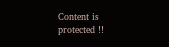Content is protected !!